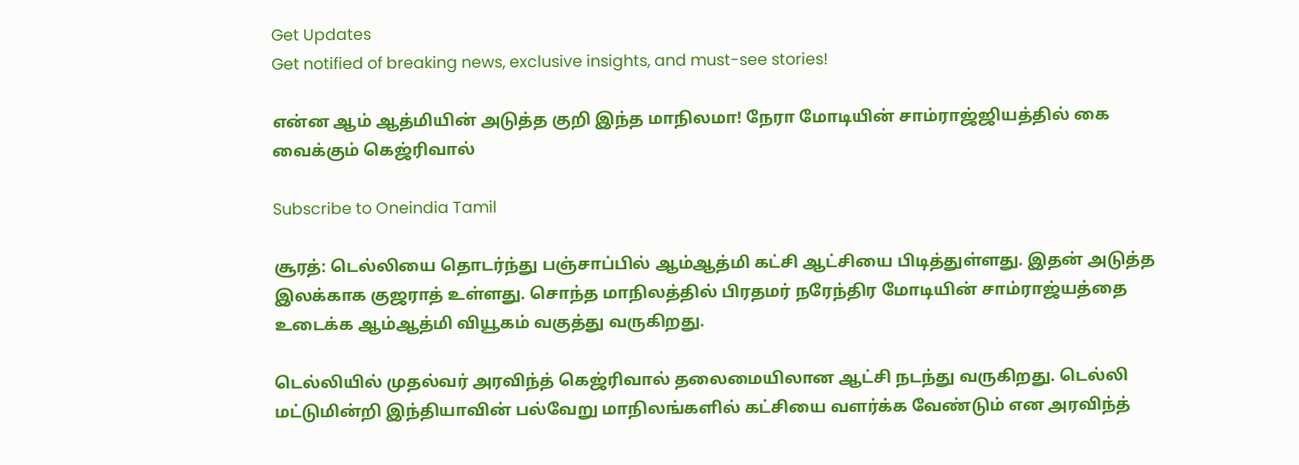Get Updates
Get notified of breaking news, exclusive insights, and must-see stories!

என்ன ஆம் ஆத்மியின் அடுத்த குறி இந்த மாநிலமா! நேரா மோடியின் சாம்ராஜ்ஜியத்தில் கை வைக்கும் கெஜ்ரிவால்

Subscribe to Oneindia Tamil

சூரத்: டெல்லியை தொடர்ந்து பஞ்சாப்பில் ஆம்ஆத்மி கட்சி ஆட்சியை பிடித்துள்ளது. இதன் அடுத்த இலக்காக குஜராத் உள்ளது. சொந்த மாநிலத்தில் பிரதமர் நரேந்திர மோடியின் சாம்ராஜ்யத்தை உடைக்க ஆம்ஆத்மி வியூகம் வகுத்து வருகிறது.

டெல்லியில் முதல்வர் அரவிந்த் கெஜ்ரிவால் தலைமையிலான ஆட்சி நடந்து வருகிறது. டெல்லி மட்டுமின்றி இந்தியாவின் பல்வேறு மாநிலங்களில் கட்சியை வளர்க்க வேண்டும் என அரவிந்த்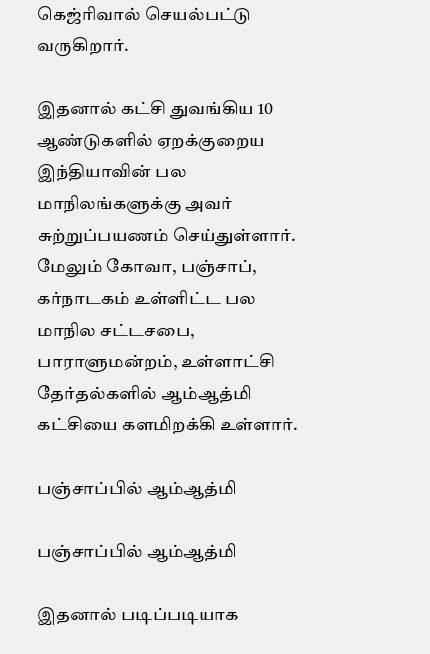கெஜ்ரிவால் செயல்பட்டு வருகிறார்.

இதனால் கட்சி துவங்கிய 10 ஆண்டுகளில் ஏறக்குறைய இந்தியாவின் பல மாநிலங்களுக்கு அவர் சுற்றுப்பயணம் செய்துள்ளார். மேலும் கோவா, பஞ்சாப், கர்நாடகம் உள்ளிட்ட பல மாநில சட்டசபை, பாராளுமன்றம், உள்ளாட்சி தேர்தல்களில் ஆம்ஆத்மி கட்சியை களமிறக்கி உள்ளார்.

பஞ்சாப்பில் ஆம்ஆத்மி

பஞ்சாப்பில் ஆம்ஆத்மி

இதனால் படிப்படியாக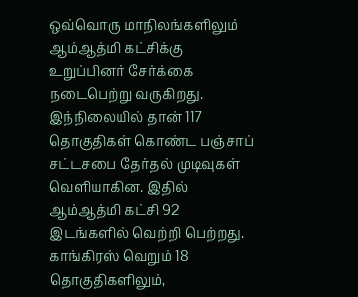ஒவ்வொரு மாநிலங்களிலும் ஆம்ஆத்மி கட்சிக்கு உறுப்பினர் சேர்க்கை நடைபெற்று வருகிறது. இந்நிலையில் தான் 117 தொகுதிகள் கொண்ட பஞ்சாப் சட்டசபை தேர்தல் முடிவுகள் வெளியாகின. இதில் ஆம்ஆத்மி கட்சி 92 இடங்களில் வெற்றி பெற்றது. காங்கிரஸ் வெறும் 18 தொகுதிகளிலும்,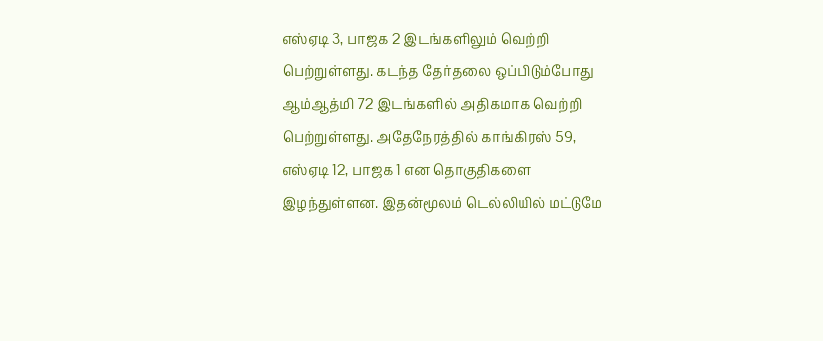எஸ்ஏடி 3, பாஜக 2 இடங்களிலும் வெற்றி பெற்றுள்ளது. கடந்த தேர்தலை ஒப்பிடும்போது ஆம்ஆத்மி 72 இடங்களில் அதிகமாக வெற்றி பெற்றுள்ளது. அதேநேரத்தில் காங்கிரஸ் 59, எஸ்ஏடி 12, பாஜக 1 என தொகுதிகளை இழந்துள்ளன. இதன்மூலம் டெல்லியில் மட்டுமே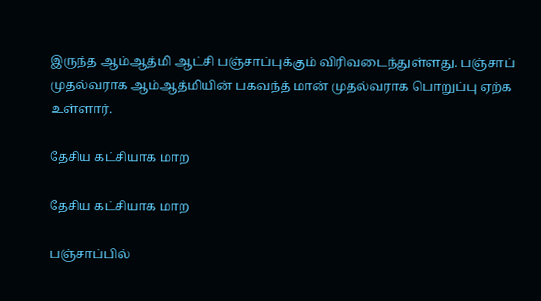இருந்த ஆம்ஆத்மி ஆட்சி பஞ்சாப்புக்கும் விரிவடைந்துள்ளது. பஞ்சாப் முதல்வராக ஆம்ஆத்மியின் பகவந்த் மான் முதல்வராக பொறுப்பு ஏற்க உள்ளார்.

தேசிய கட்சியாக மாற

தேசிய கட்சியாக மாற

பஞ்சாப்பில்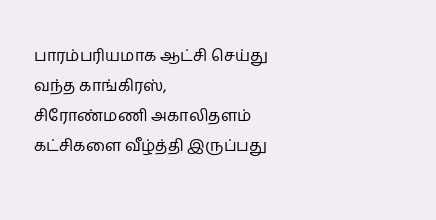பாரம்பரியமாக ஆட்சி செய்து வந்த காங்கிரஸ், சிரோண்மணி அகாலிதளம் கட்சிகளை வீழ்த்தி இருப்பது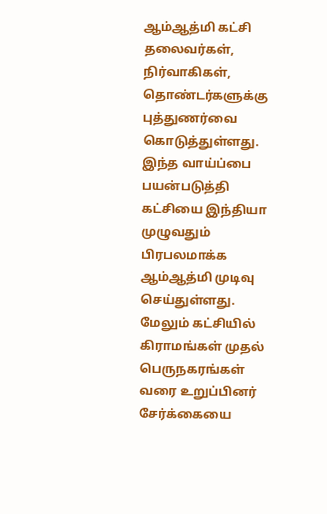ஆம்ஆத்மி கட்சி தலைவர்கள், நிர்வாகிகள், தொண்டர்களுக்கு புத்துணர்வை கொடுத்துள்ளது. இந்த வாய்ப்பை பயன்படுத்தி கட்சியை இந்தியா முழுவதும் பிரபலமாக்க ஆம்ஆத்மி முடிவு செய்துள்ளது. மேலும் கட்சியில் கிராமங்கள் முதல் பெருநகரங்கள் வரை உறுப்பினர் சேர்க்கையை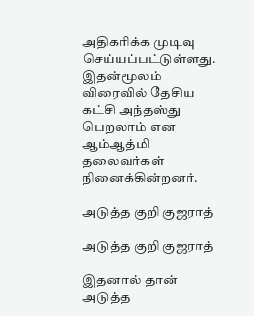அதிகரிக்க முடிவு செய்யப்பட்டுள்ளது. இதன்மூலம் விரைவில் தேசிய கட்சி அந்தஸ்து பெறலாம் என ஆம்ஆத்மி தலைவர்கள் நினைக்கின்றனர்.

அடுத்த குறி குஜராத்

அடுத்த குறி குஜராத்

இதனால் தான் அடுத்த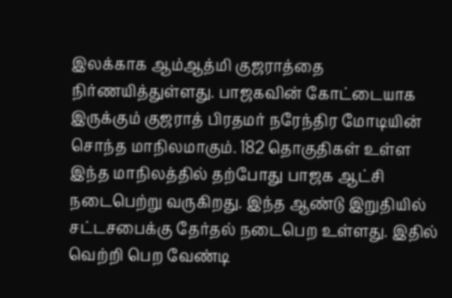இலக்காக ஆம்ஆத்மி குஜராத்தை நிர்ணயித்துள்ளது. பாஜகவின் கோட்டையாக இருக்கும் குஜராத் பிரதமர் நரேந்திர மோடியின் சொந்த மாநிலமாகும். 182 தொகுதிகள் உள்ள இந்த மாநிலத்தில் தற்போது பாஜக ஆட்சி நடைபெற்று வருகிறது. இந்த ஆண்டு இறுதியில் சட்டசபைக்கு தேர்தல் நடைபெற உள்ளது. இதில் வெற்றி பெற வேண்டி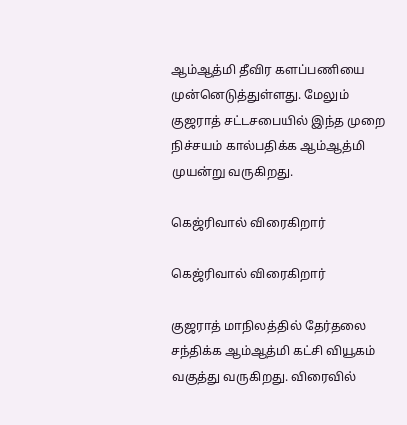ஆம்ஆத்மி தீவிர களப்பணியை முன்னெடுத்துள்ளது. மேலும் குஜராத் சட்டசபையில் இந்த முறை நிச்சயம் கால்பதிக்க ஆம்ஆத்மி முயன்று வருகிறது.

கெஜ்ரிவால் விரைகிறார்

கெஜ்ரிவால் விரைகிறார்

குஜராத் மாநிலத்தில் தேர்தலை சந்திக்க ஆம்ஆத்மி கட்சி வியூகம் வகுத்து வருகிறது. விரைவில்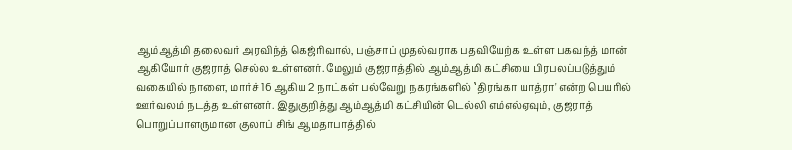ஆம்ஆத்மி தலைவர் அரவிந்த் கெஜ்ரிவால், பஞ்சாப் முதல்வராக பதவியேற்க உள்ள பகவந்த் மான் ஆகியோர் குஜராத் செல்ல உள்ளனர். மேலும் குஜராத்தில் ஆம்ஆத்மி கட்சியை பிரபலப்படுத்தும் வகையில் நாளை, மார்ச் 16 ஆகிய 2 நாட்கள் பல்வேறு நகரங்களில் ‛திரங்கா யாத்ரா' என்ற பெயரில் ஊர்வலம் நடத்த உள்ளனர். இதுகுறித்து ஆம்ஆத்மி கட்சியின் டெல்லி எம்எல்ஏவும், குஜராத் பொறுப்பாளருமான குலாப் சிங் ஆமதாபாத்தில்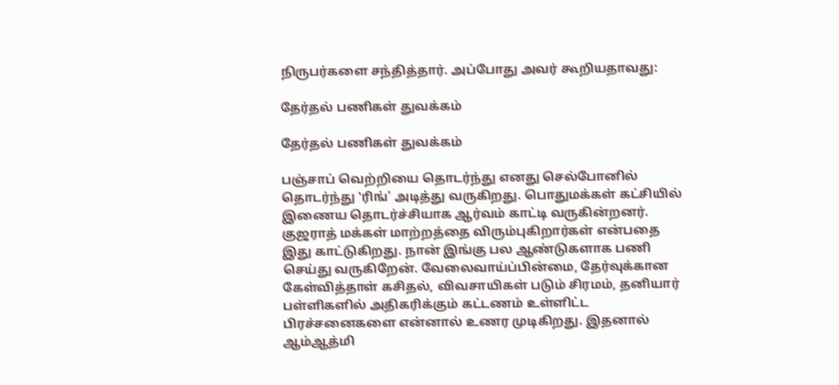நிருபர்களை சந்தித்தார். அப்போது அவர் கூறியதாவது:

தேர்தல் பணிகள் துவக்கம்

தேர்தல் பணிகள் துவக்கம்

பஞ்சாப் வெற்றியை தொடர்ந்து எனது செல்போனில் தொடர்ந்து ‛ரிங்' அடித்து வருகிறது. பொதுமக்கள் கட்சியில் இணைய தொடர்ச்சியாக ஆர்வம் காட்டி வருகின்றனர். குஜராத் மக்கள் மாற்றத்தை விரும்புகிறார்கள் என்பதை இது காட்டுகிறது. நான் இங்கு பல ஆண்டுகளாக பணி செய்து வருகிறேன். வேலைவாய்ப்பின்மை, தேர்வுக்கான கேள்வித்தாள் கசிதல், விவசாயிகள் படும் சிரமம், தனியார் பள்ளிகளில் அதிகரிக்கும் கட்டணம் உள்ளிட்ட பிரச்சனைகளை என்னால் உணர முடிகிறது. இதனால் ஆம்ஆத்மி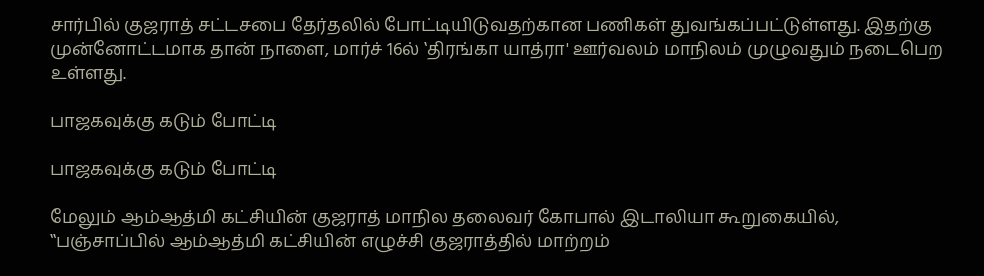சார்பில் குஜராத் சட்டசபை தேர்தலில் போட்டியிடுவதற்கான பணிகள் துவங்கப்பட்டுள்ளது. இதற்கு முன்னோட்டமாக தான் நாளை, மார்ச் 16ல் ‛திரங்கா யாத்ரா' ஊர்வலம் மாநிலம் முழுவதும் நடைபெற உள்ளது.

பாஜகவுக்கு கடும் போட்டி

பாஜகவுக்கு கடும் போட்டி

மேலும் ஆம்ஆத்மி கட்சியின் குஜராத் மாநில தலைவர் கோபால் இடாலியா கூறுகையில், ‛‛பஞ்சாப்பில் ஆம்ஆத்மி கட்சியின் எழுச்சி குஜராத்தில் மாற்றம்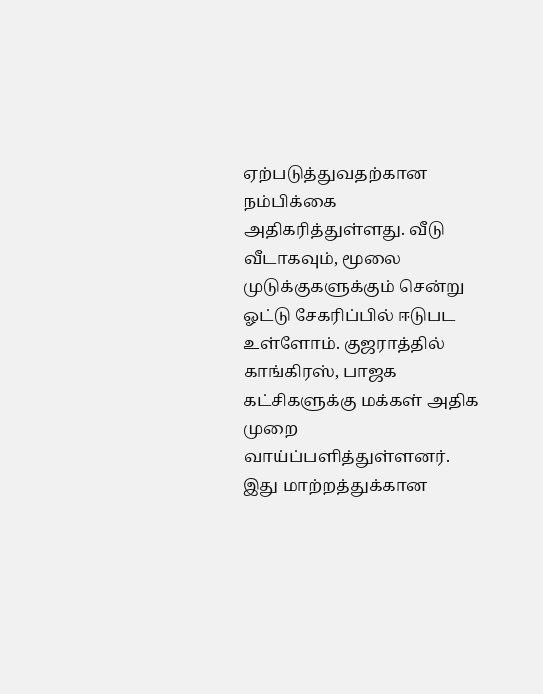ஏற்படுத்துவதற்கான நம்பிக்கை அதிகரித்துள்ளது. வீடு வீடாகவும், மூலை முடுக்குகளுக்கும் சென்று ஓட்டு சேகரிப்பில் ஈடுபட உள்ளோம். குஜராத்தில் காங்கிரஸ், பாஜக கட்சிகளுக்கு மக்கள் அதிக முறை வாய்ப்பளித்துள்ளனர். இது மாற்றத்துக்கான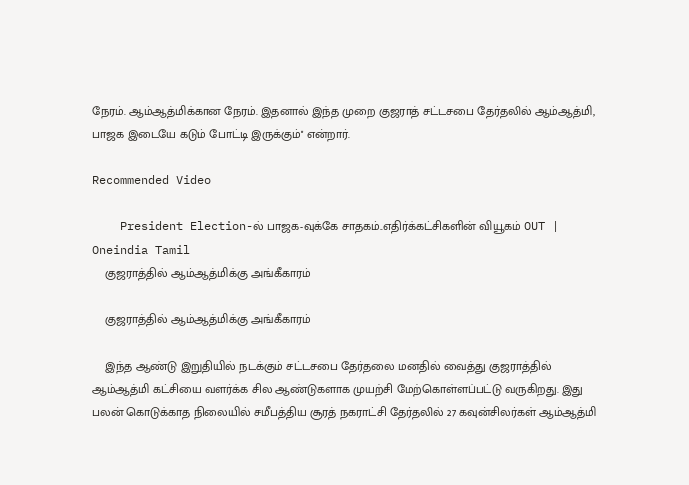நேரம். ஆம்ஆத்மிக்கான நேரம். இதனால் இந்த முறை குஜராத் சட்டசபை தேர்தலில் ஆம்ஆத்மி, பாஜக இடையே கடும் போட்டி இருக்கும்'' என்றார்.

Recommended Video

    President Election-ல் பாஜக-வுக்கே சாதகம்..எதிர்க்கட்சிகளின் வியூகம் OUT | Oneindia Tamil
    குஜராத்தில் ஆம்ஆத்மிக்கு அங்கீகாரம்

    குஜராத்தில் ஆம்ஆத்மிக்கு அங்கீகாரம்

    இந்த ஆண்டு இறுதியில் நடக்கும் சட்டசபை தேர்தலை மனதில் வைத்து குஜராத்தில் ஆம்ஆத்மி கட்சியை வளர்க்க சில ஆண்டுகளாக முயற்சி மேற்கொள்ளப்பட்டு வருகிறது. இது பலன் கொடுக்காத நிலையில் சமீபத்திய சூரத் நகராட்சி தேர்தலில் 27 கவுன்சிலர்கள் ஆம்ஆத்மி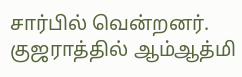சார்பில் வென்றனர். குஜராத்தில் ஆம்ஆத்மி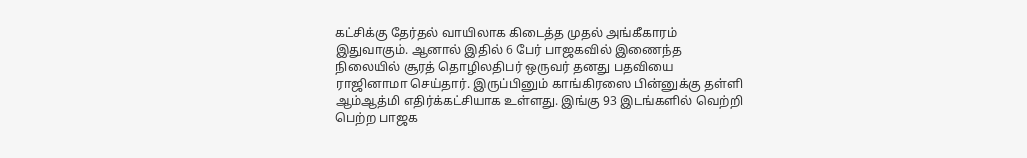கட்சிக்கு தேர்தல் வாயிலாக கிடைத்த முதல் அங்கீகாரம் இதுவாகும். ஆனால் இதில் 6 பேர் பாஜகவில் இணைந்த நிலையில் சூரத் தொழிலதிபர் ஒருவர் தனது பதவியை ராஜினாமா செய்தார். இருப்பினும் காங்கிரஸை பின்னுக்கு தள்ளி ஆம்ஆத்மி எதிர்க்கட்சியாக உள்ளது. இங்கு 93 இடங்களில் வெற்றி பெற்ற பாஜக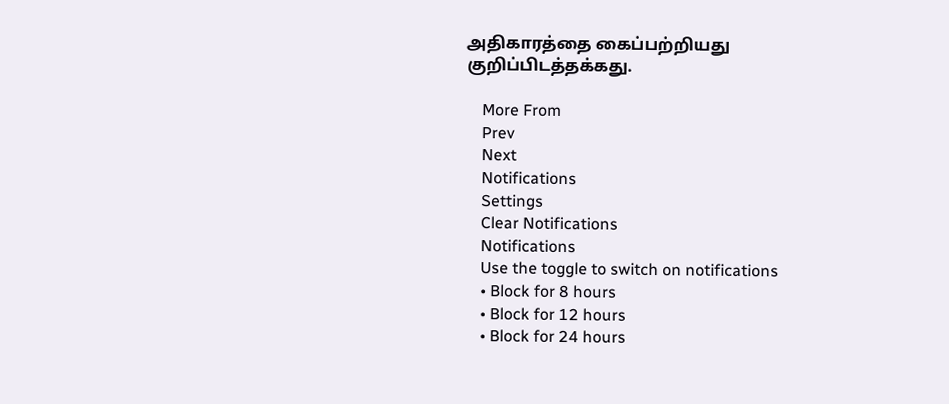அதிகாரத்தை கைப்பற்றியது குறிப்பிடத்தக்கது.

    More From
    Prev
    Next
    Notifications
    Settings
    Clear Notifications
    Notifications
    Use the toggle to switch on notifications
    • Block for 8 hours
    • Block for 12 hours
    • Block for 24 hours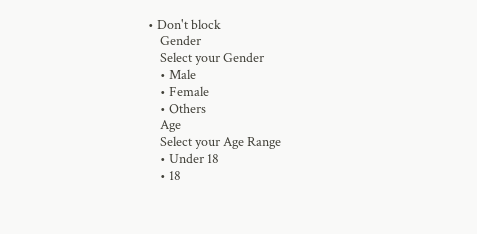• Don't block
    Gender
    Select your Gender
    • Male
    • Female
    • Others
    Age
    Select your Age Range
    • Under 18
    • 18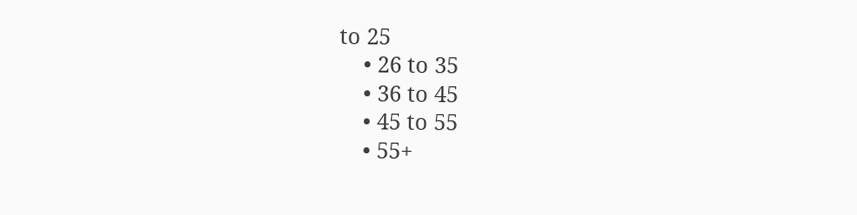to 25
    • 26 to 35
    • 36 to 45
    • 45 to 55
    • 55+